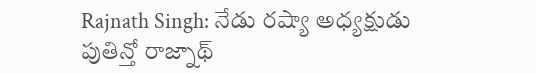Rajnath Singh: నేడు రష్యా అధ్యక్షుడు పుతిన్తో రాజ్నాథ్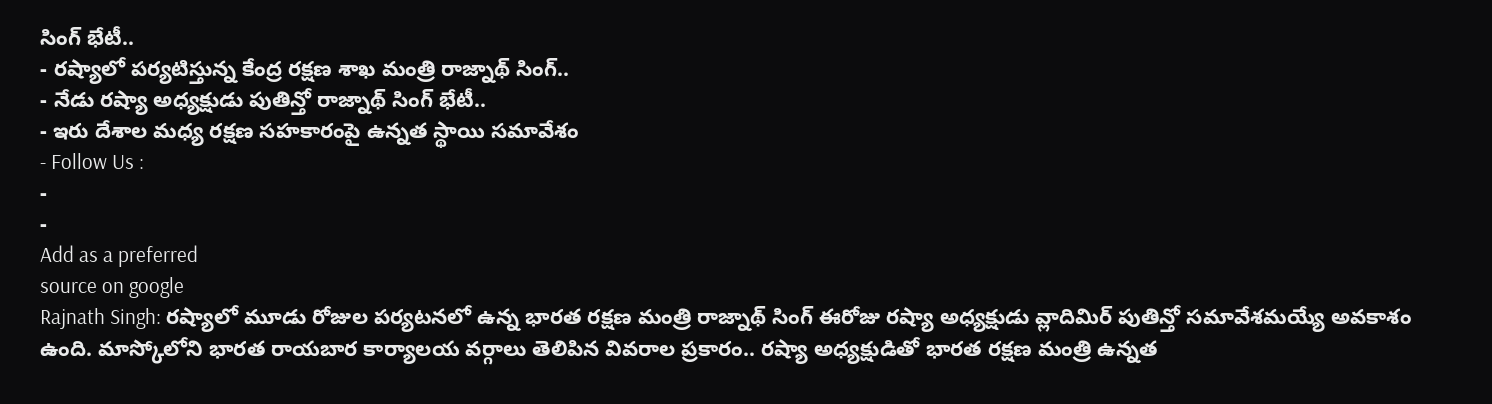సింగ్ భేటీ..
- రష్యాలో పర్యటిస్తున్న కేంద్ర రక్షణ శాఖ మంత్రి రాజ్నాథ్ సింగ్..
- నేడు రష్యా అధ్యక్షుడు పుతిన్తో రాజ్నాథ్ సింగ్ భేటీ..
- ఇరు దేశాల మధ్య రక్షణ సహకారంపై ఉన్నత స్థాయి సమావేశం
- Follow Us :
-
-
Add as a preferred
source on google
Rajnath Singh: రష్యాలో మూడు రోజుల పర్యటనలో ఉన్న భారత రక్షణ మంత్రి రాజ్నాథ్ సింగ్ ఈరోజు రష్యా అధ్యక్షుడు వ్లాదిమిర్ పుతిన్తో సమావేశమయ్యే అవకాశం ఉంది. మాస్కోలోని భారత రాయబార కార్యాలయ వర్గాలు తెలిపిన వివరాల ప్రకారం.. రష్యా అధ్యక్షుడితో భారత రక్షణ మంత్రి ఉన్నత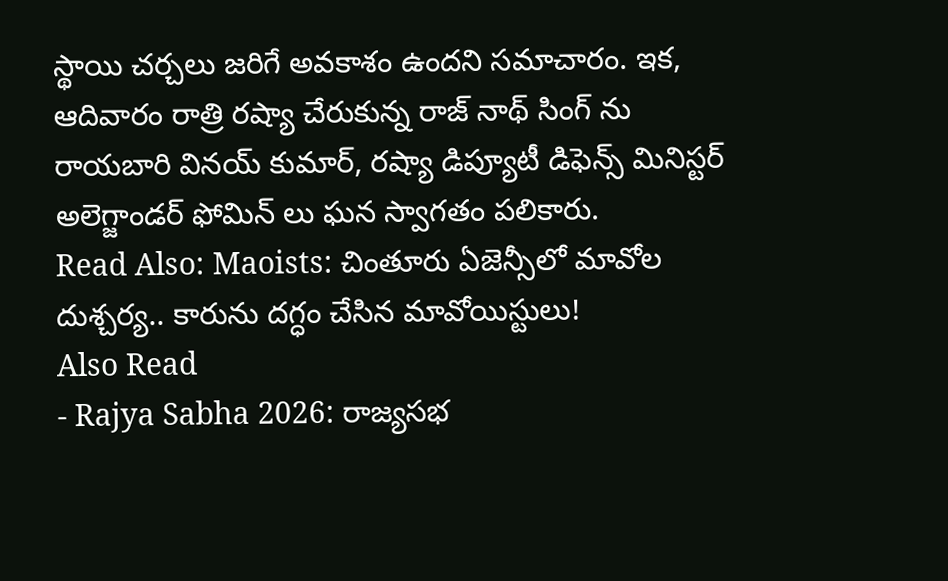స్థాయి చర్చలు జరిగే అవకాశం ఉందని సమాచారం. ఇక, ఆదివారం రాత్రి రష్యా చేరుకున్న రాజ్ నాథ్ సింగ్ ను రాయబారి వినయ్ కుమార్, రష్యా డిప్యూటీ డిఫెన్స్ మినిస్టర్ అలెగ్జాండర్ ఫోమిన్ లు ఘన స్వాగతం పలికారు.
Read Also: Maoists: చింతూరు ఏజెన్సీలో మావోల దుశ్చర్య.. కారును దగ్ధం చేసిన మావోయిస్టులు!
Also Read
- Rajya Sabha 2026: రాజ్యసభ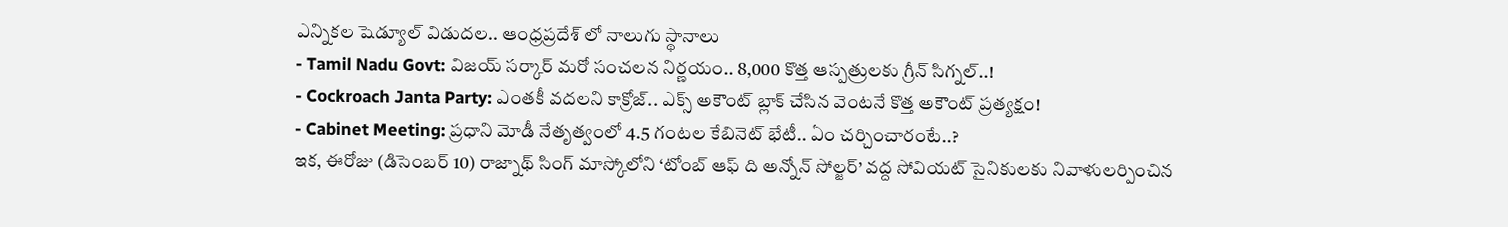ఎన్నికల షెడ్యూల్ విడుదల.. ఆంధ్రప్రదేశ్ లో నాలుగు స్థానాలు
- Tamil Nadu Govt: విజయ్ సర్కార్ మరో సంచలన నిర్ణయం.. 8,000 కొత్త ఆస్పత్రులకు గ్రీన్ సిగ్నల్..!
- Cockroach Janta Party: ఎంతకీ వదలని కాక్రోజ్.. ఎక్స్ అకౌంట్ బ్లాక్ చేసిన వెంటనే కొత్త అకౌంట్ ప్రత్యక్షం!
- Cabinet Meeting: ప్రధాని మోడీ నేతృత్వంలో 4.5 గంటల కేబినెట్ భేటీ.. ఏం చర్చించారంటే..?
ఇక, ఈరోజు (డిసెంబర్ 10) రాజ్నాథ్ సింగ్ మాస్కోలోని ‘టోంబ్ ఆఫ్ ది అన్నోన్ సోల్జర్’ వద్ద సోవియట్ సైనికులకు నివాళులర్పించిన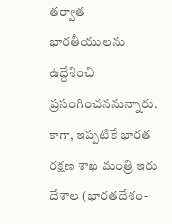తర్వాత భారతీయులను ఉద్దేశించి ప్రసంగించననున్నారు. కాగా, ఇప్పటికే భారత రక్షణ శాఖ మంత్రి ఇరు దేశాల (భారతదేశం-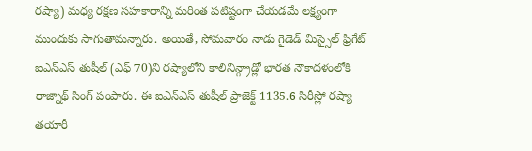రష్యా) మధ్య రక్షణ సహకారాన్ని మరింత పటిష్టంగా చేయడమే లక్ష్యంగా ముందుకు సాగుతామన్నారు. అయితే, సోమవారం నాడు గైడెడ్ మిస్సైల్ ఫ్రిగేట్ ఐఎన్ఎస్ తుషీల్ (ఎఫ్ 70)ని రష్యాలోని కాలినిన్గ్రాడ్లో భారత నౌకాదళంలోకి రాజ్నాథ్ సింగ్ పంపారు. ఈ ఐఎన్ఎస్ తుషీల్ ప్రాజెక్ట్ 1135.6 సిరీస్లో రష్యా తయారీ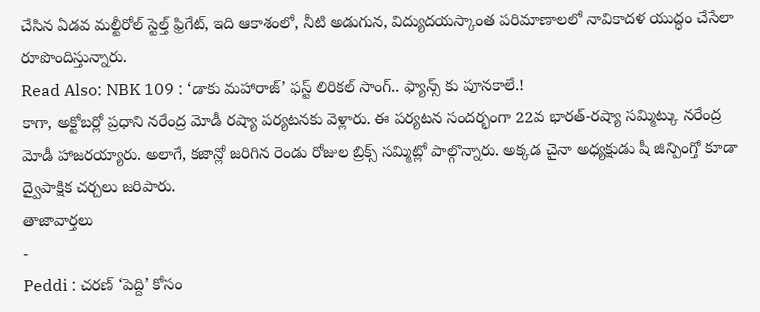చేసిన ఏడవ మల్టీరోల్ స్టెల్త్ ఫ్రిగేట్, ఇది ఆకాశంలో, నీటి అడుగున, విద్యుదయస్కాంత పరిమాణాలలో నావికాదళ యుద్ధం చేసేలా రూపొందిస్తున్నారు.
Read Also: NBK 109 : ‘డాకు మహారాజ్’ ఫస్ట్ లిరికల్ సాంగ్.. ఫ్యాన్స్ కు పూనకాలే.!
కాగా, అక్టోబర్లో ప్రధాని నరేంద్ర మోడీ రష్యా పర్యటనకు వెళ్లారు. ఈ పర్యటన సందర్భంగా 22వ భారత్-రష్యా సమ్మిట్కు నరేంద్ర మోడీ హాజరయ్యారు. అలాగే, కజాన్లో జరిగిన రెండు రోజుల బ్రిక్స్ సమ్మిట్లో పాల్గొన్నారు. అక్కడ చైనా అధ్యక్షుడు షీ జిన్పింగ్తో కూడా ద్వైపాక్షిక చర్చలు జరిపారు.
తాజావార్తలు
-
Peddi : చరణ్ ‘పెద్ది’ కోసం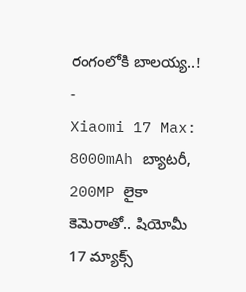రంగంలోకి బాలయ్య..!
-
Xiaomi 17 Max: 8000mAh బ్యాటరీ, 200MP లైకా కెమెరాతో.. షియోమీ 17 మ్యాక్స్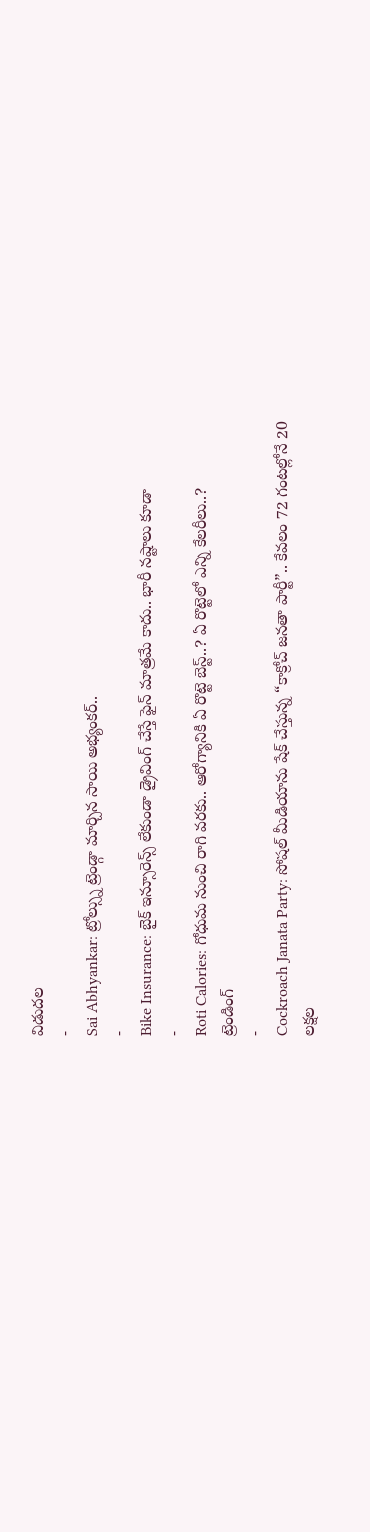విడుదల
-
Sai Abhyankar: ట్రోల్స్ను ట్రెండ్గా మార్చిన సాయి అభ్యంకర్..
-
Bike Insurance: బైక్ ఇన్సూరెన్స్ లేకుండా డ్రైవింగ్ చేస్తే ఫైన్ మాత్రమే కాదు.. భారీ నష్టాలు కూడా
-
Roti Calories: గోధుమ నుంచి రాగి వరకు.. ఆరోగ్యానికి ఏ రొట్టె బెస్ట్..? ఏ రొట్టెలో ఎన్ని కేలరీలు..?
ట్రెండింగ్
-
Cockroach Janata Party: సోషల్ మీడియాను షేక్ చేస్తున్న “కాక్రోచ్ జనతా పార్టీ”.. కేవలం 72 గంటల్లోనే 20 లక్షల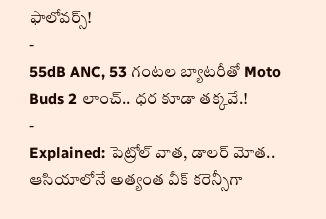ఫాలోవర్స్!
-
55dB ANC, 53 గంటల బ్యాటరీతో Moto Buds 2 లాంచ్.. ధర కూడా తక్కవే.!
-
Explained: పెట్రోల్ వాత, డాలర్ మోత.. ఆసియాలోనే అత్యంత వీక్ కరెన్సీగా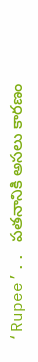‘Rupee’.. పతనానికి అసలు కారణం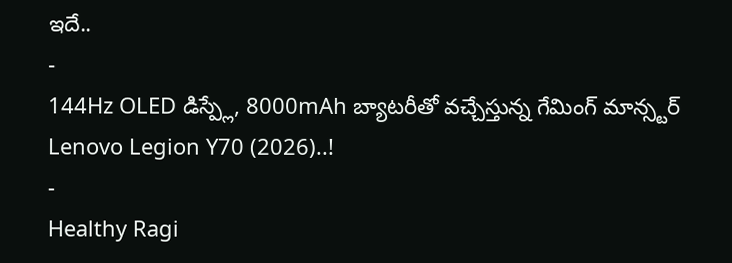ఇదే..
-
144Hz OLED డిస్ప్లే, 8000mAh బ్యాటరీతో వచ్చేస్తున్న గేమింగ్ మాన్స్టర్ Lenovo Legion Y70 (2026)..!
-
Healthy Ragi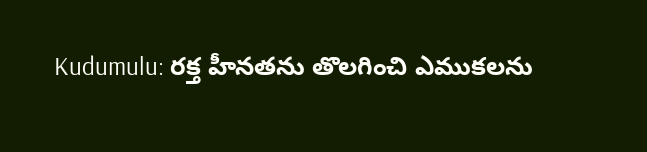Kudumulu: రక్త హీనతను తొలగించి ఎముకలను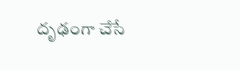దృఢంగా చేసే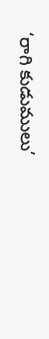‘రాగి కుడుములు’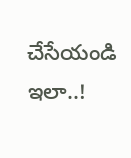చేసేయండి ఇలా..!